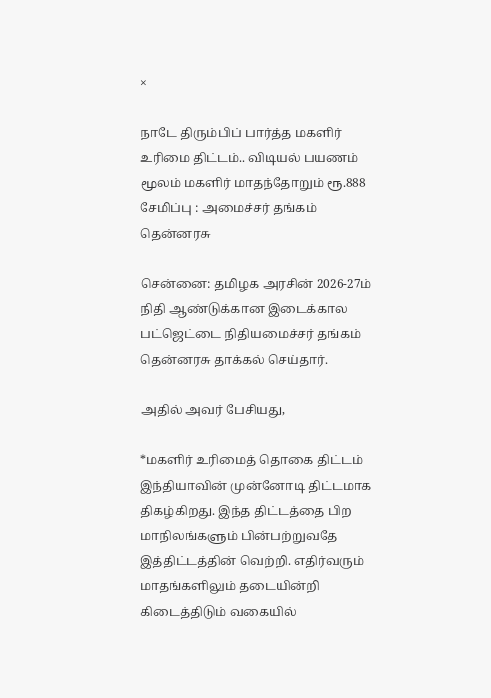×

நாடே திரும்பிப் பார்த்த மகளிர் உரிமை திட்டம்.. விடியல் பயணம் மூலம் மகளிர் மாதந்தோறும் ரூ.888 சேமிப்பு : அமைச்சர் தங்கம் தென்னரசு

சென்னை: தமிழக அரசின் 2026-27ம் நிதி ஆண்டுக்கான இடைக்கால பட்ஜெட்டை நிதியமைச்சர் தங்கம் தென்னரசு தாக்கல் செய்தார்.

அதில் அவர் பேசியது,

*மகளிர் உரிமைத் தொகை திட்டம் இந்தியாவின் முன்னோடி திட்டமாக திகழ்கிறது. இந்த திட்டத்தை பிற மாநிலங்களும் பின்பற்றுவதே இத்திட்டத்தின் வெற்றி. எதிர்வரும் மாதங்களிலும் தடையின்றி கிடைத்திடும் வகையில்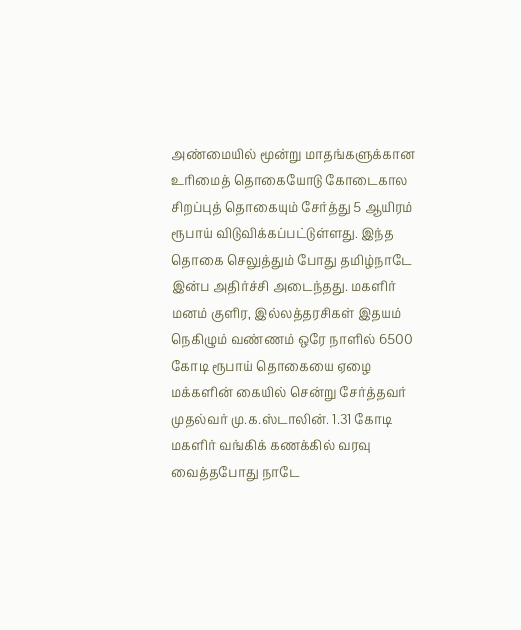அண்மையில் மூன்று மாதங்களுக்கான உரிமைத் தொகையோடு கோடைகால சிறப்புத் தொகையும் சேர்த்து 5 ஆயிரம் ரூபாய் விடுவிக்கப்பட்டுள்ளது. இந்த தொகை செலுத்தும் போது தமிழ்நாடே இன்ப அதிர்ச்சி அடைந்தது. மகளிர் மனம் குளிர, இல்லத்தரசிகள் இதயம் நெகிழும் வண்ணம் ஒரே நாளில் 6500 கோடி ரூபாய் தொகையை ஏழை மக்களின் கையில் சென்று சேர்த்தவர் முதல்வர் மு.க.ஸ்டாலின். 1.31 கோடி மகளிர் வங்கிக் கணக்கில் வரவு வைத்தபோது நாடே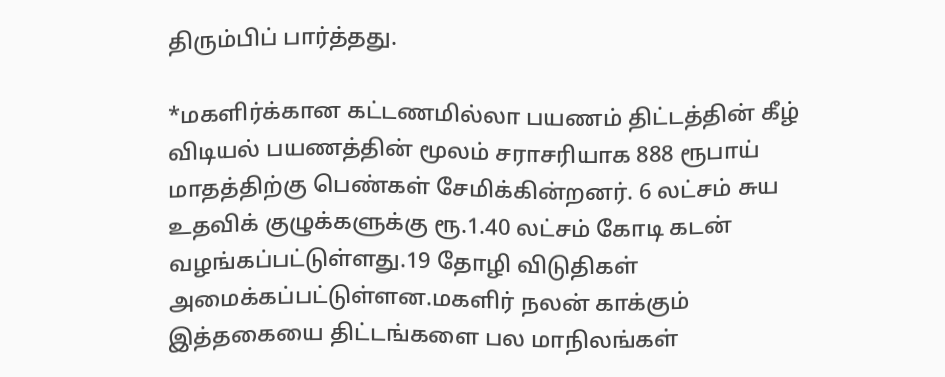திரும்பிப் பார்த்தது.

*மகளிர்க்கான கட்டணமில்லா பயணம் திட்டத்தின் கீழ் விடியல் பயணத்தின் மூலம் சராசரியாக 888 ரூபாய் மாதத்திற்கு பெண்கள் சேமிக்கின்றனர். 6 லட்சம் சுய உதவிக் குழுக்களுக்கு ரூ.1.40 லட்சம் கோடி கடன் வழங்கப்பட்டுள்ளது.19 தோழி விடுதிகள் அமைக்கப்பட்டுள்ளன.மகளிர் நலன் காக்கும் இத்தகையை திட்டங்களை பல மாநிலங்கள்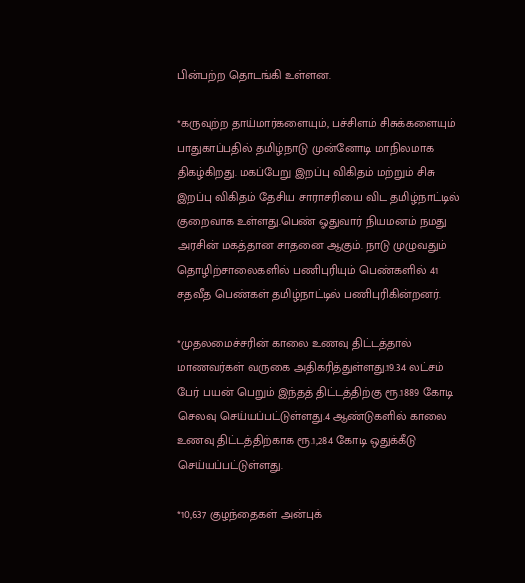பின்பற்ற தொடங்கி உள்ளன.

*கருவுற்ற தாய்மார்களையும், பச்சிளம் சிசுக்களையும் பாதுகாப்பதில் தமிழ்நாடு முன்னோடி மாநிலமாக திகழ்கிறது. மகப்பேறு இறப்பு விகிதம் மற்றும் சிசு இறப்பு விகிதம் தேசிய சாராசரியை விட தமிழ்நாட்டில் குறைவாக உள்ளது.பெண் ஓதுவார் நியமனம் நமது அரசின் மகத்தான சாதனை ஆகும். நாடு முழுவதும் தொழிற்சாலைகளில் பணிபுரியும் பெண்களில் 41 சதவீத பெண்கள் தமிழ்நாட்டில் பணிபுரிகின்றனர்.

*முதலமைச்சரின் காலை உணவு திட்டத்தால் மாணவர்கள் வருகை அதிகரித்துள்ளது.19.34 லட்சம் பேர் பயன் பெறும் இந்தத் திட்டத்திற்கு ரூ.1889 கோடி செலவு செய்யப்பட்டுள்ளது.4 ஆண்டுகளில் காலை உணவு திட்டத்திற்காக ரூ.1,284 கோடி ஒதுக்கீடு செய்யப்பட்டுள்ளது.

*10,637 குழந்தைகள் அன்புக்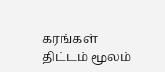கரங்கள் திட்டம் மூலம்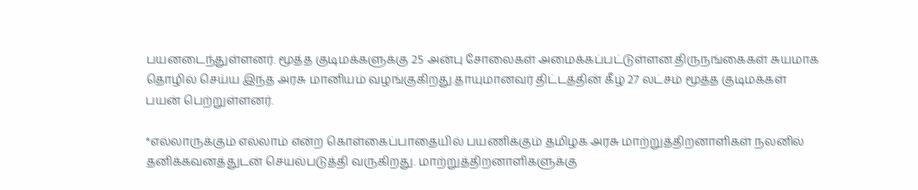பயனடைந்துள்ளனர். மூத்த குடிமக்களுக்கு 25 அன்பு சோலைகள் அமைக்கப்பட்டுள்ளன.திருநங்கைகள் சுயமாக தொழில் செய்ய இந்த அரசு மானியம் வழங்குகிறது.தாயுமானவர் திட்டத்தின் கீழ் 27 லட்சம் மூத்த குடிமக்கள் பயன் பெற்றுள்ளனர்.

*எல்லாருக்கும் எல்லாம் என்ற கொள்கைப்பாதையில் பயணிக்கும் தமிழக அரசு மாற்றுத்திறனாளிகள் நலனில் தனிக்கவனத்துடன் செயல்படுத்தி வருகிறது. மாற்றுத்திறனாளிகளுக்கு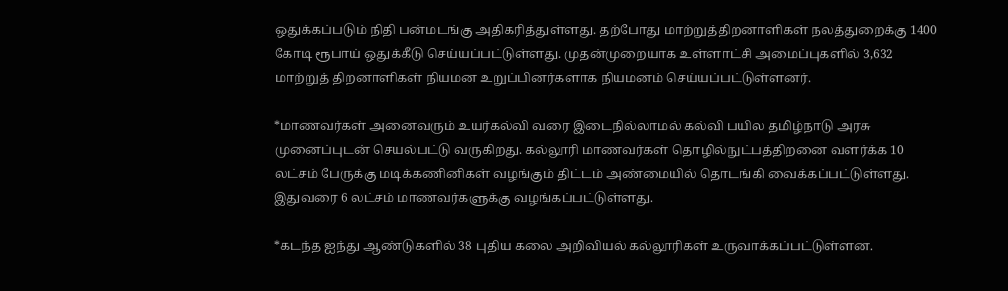ஒதுக்கப்படும் நிதி பன்மடங்கு அதிகரித்துள்ளது. தற்போது மாற்றுத்திறனாளிகள் நலத்துறைக்கு 1400 கோடி ரூபாய் ஒதுக்கீடு செய்யப்பட்டுள்ளது. முதன்முறையாக உள்ளாட்சி அமைப்புகளில் 3,632 மாற்றுத் திறனாளிகள் நியமன உறுப்பினர்களாக நியமனம் செய்யப்பட்டுள்ளனர்.

*மாணவர்கள் அனைவரும் உயர்கல்வி வரை இடைநில்லாமல் கல்வி பயில தமிழ்நாடு அரசு முனைப்புடன் செயல்பட்டு வருகிறது. கல்லூரி மாணவர்கள் தொழில்நுட்பத்திறனை வளர்க்க 10 லட்சம் பேருக்கு மடிக்கணினிகள் வழங்கும் திட்டம் அண்மையில் தொடங்கி வைக்கப்பட்டுள்ளது. இதுவரை 6 லட்சம் மாணவர்களுக்கு வழங்கப்பட்டுள்ளது.

*கடந்த ஐந்து ஆண்டுகளில் 38 புதிய கலை அறிவியல் கல்லூரிகள் உருவாக்கப்பட்டுள்ளன.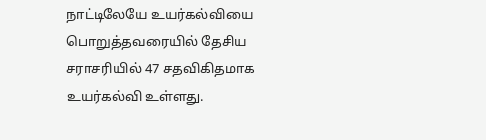நாட்டிலேயே உயர்கல்வியை பொறுத்தவரையில் தேசிய சராசரியில் 47 சதவிகிதமாக உயர்கல்வி உள்ளது.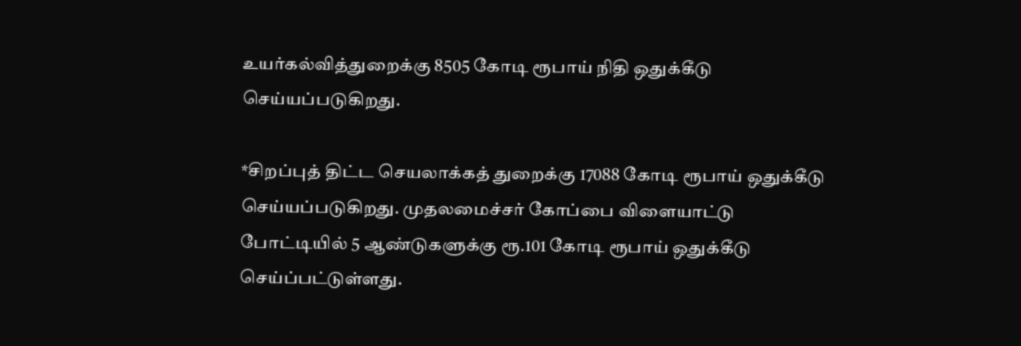உயர்கல்வித்துறைக்கு 8505 கோடி ரூபாய் நிதி ஒதுக்கீடு செய்யப்படுகிறது.

*சிறப்புத் திட்ட செயலாக்கத் துறைக்கு 17088 கோடி ரூபாய் ஒதுக்கீடு செய்யப்படுகிறது. முதலமைச்சர் கோப்பை விளையாட்டு போட்டியில் 5 ஆண்டுகளுக்கு ரூ.101 கோடி ரூபாய் ஒதுக்கீடு செய்ப்பட்டுள்ளது.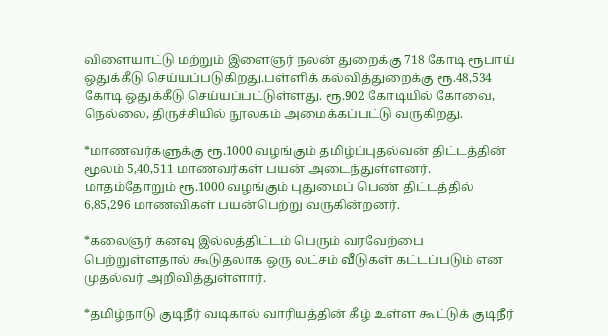விளையாட்டு மற்றும் இளைஞர் நலன் துறைக்கு 718 கோடி ரூபாய் ஒதுக்கீடு செய்யப்படுகிறது.பள்ளிக் கல்வித்துறைக்கு ரூ.48,534 கோடி ஒதுக்கீடு செய்யப்பட்டுள்ளது. ரூ.902 கோடியில் கோவை, நெல்லை, திருச்சியில் நூலகம் அமைக்கப்பட்டு வருகிறது.

*மாணவர்களுக்கு ரூ.1000 வழங்கும் தமிழ்ப்புதல்வன் திட்டத்தின் மூலம் 5,40,511 மாணவர்கள் பயன் அடைந்துள்ளனர். மாதம்தோறும் ரூ.1000 வழங்கும் புதுமைப் பெண் திட்டத்தில் 6,85,296 மாணவிகள் பயன்பெற்று வருகின்றனர்.

*கலைஞர் கனவு இல்லத்திட்டம் பெரும் வரவேற்பை பெற்றுள்ளதால் கூடுதலாக ஒரு லட்சம் வீடுகள் கட்டப்படும் என முதல்வர் அறிவித்துள்ளார்.

*தமிழ்நாடு குடிநீர் வடிகால் வாரியத்தின் கீழ் உள்ள கூட்டுக் குடிநீர்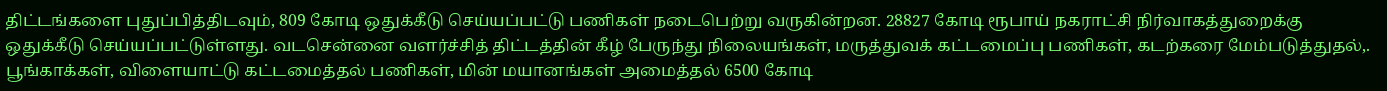திட்டங்களை புதுப்பித்திடவும், 809 கோடி ஒதுக்கீடு செய்யப்பட்டு பணிகள் நடைபெற்று வருகின்றன. 28827 கோடி ரூபாய் நகராட்சி நிர்வாகத்துறைக்கு ஒதுக்கீடு செய்யப்பட்டுள்ளது. வடசென்னை வளர்ச்சித் திட்டத்தின் கீழ் பேருந்து நிலையங்கள், மருத்துவக் கட்டமைப்பு பணிகள், கடற்கரை மேம்படுத்துதல்,. பூங்காக்கள், விளையாட்டு கட்டமைத்தல் பணிகள், மின் மயானங்கள் அமைத்தல் 6500 கோடி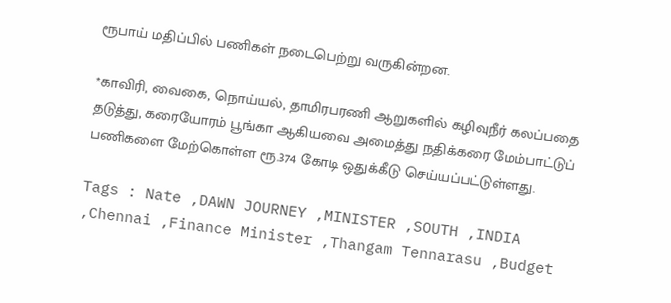ரூபாய் மதிப்பில் பணிகள் நடைபெற்று வருகின்றன.

*காவிரி, வைகை, நொய்யல், தாமிரபரணி ஆறுகளில் கழிவுநீர் கலப்பதை தடுத்து, கரையோரம் பூங்கா ஆகியவை அமைத்து நதிக்கரை மேம்பாட்டுப் பணிகளை மேற்கொள்ள ரூ.374 கோடி ஒதுக்கீடு செய்யப்பட்டுள்ளது.

Tags : Nate ,DAWN JOURNEY ,MINISTER ,SOUTH ,INDIA ,Chennai ,Finance Minister ,Thangam Tennarasu ,Budget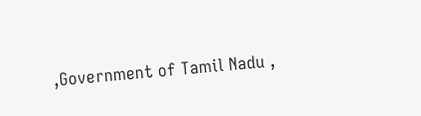,Government of Tamil Nadu ,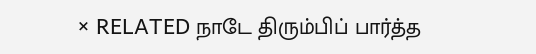× RELATED நாடே திரும்பிப் பார்த்த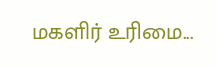மகளிர் உரிமை...